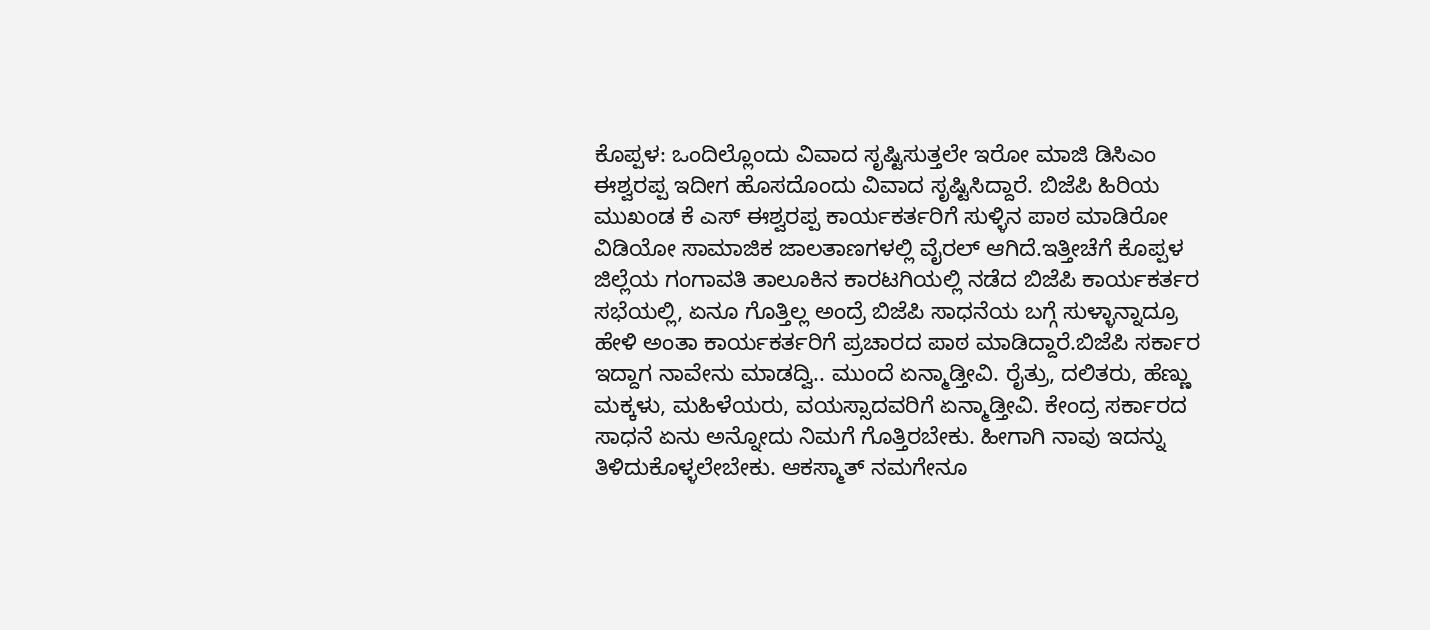ಕೊಪ್ಪಳ: ಒಂದಿಲ್ಲೊಂದು ವಿವಾದ ಸೃಷ್ಟಿಸುತ್ತಲೇ ಇರೋ ಮಾಜಿ ಡಿಸಿಎಂ ಈಶ್ವರಪ್ಪ ಇದೀಗ ಹೊಸದೊಂದು ವಿವಾದ ಸೃಷ್ಟಿಸಿದ್ದಾರೆ. ಬಿಜೆಪಿ ಹಿರಿಯ ಮುಖಂಡ ಕೆ ಎಸ್ ಈಶ್ವರಪ್ಪ ಕಾರ್ಯಕರ್ತರಿಗೆ ಸುಳ್ಳಿನ ಪಾಠ ಮಾಡಿರೋ ವಿಡಿಯೋ ಸಾಮಾಜಿಕ ಜಾಲತಾಣಗಳಲ್ಲಿ ವೈರಲ್ ಆಗಿದೆ.ಇತ್ತೀಚೆಗೆ ಕೊಪ್ಪಳ ಜಿಲ್ಲೆಯ ಗಂಗಾವತಿ ತಾಲೂಕಿನ ಕಾರಟಗಿಯಲ್ಲಿ ನಡೆದ ಬಿಜೆಪಿ ಕಾರ್ಯಕರ್ತರ ಸಭೆಯಲ್ಲಿ, ಏನೂ ಗೊತ್ತಿಲ್ಲ ಅಂದ್ರೆ ಬಿಜೆಪಿ ಸಾಧನೆಯ ಬಗ್ಗೆ ಸುಳ್ಳಾನ್ನಾದ್ರೂ ಹೇಳಿ ಅಂತಾ ಕಾರ್ಯಕರ್ತರಿಗೆ ಪ್ರಚಾರದ ಪಾಠ ಮಾಡಿದ್ದಾರೆ.ಬಿಜೆಪಿ ಸರ್ಕಾರ ಇದ್ದಾಗ ನಾವೇನು ಮಾಡದ್ವಿ.. ಮುಂದೆ ಏನ್ಮಾಡ್ತೀವಿ. ರೈತ್ರು, ದಲಿತರು, ಹೆಣ್ಣು ಮಕ್ಕಳು, ಮಹಿಳೆಯರು, ವಯಸ್ಸಾದವರಿಗೆ ಏನ್ಮಾಡ್ತೀವಿ. ಕೇಂದ್ರ ಸರ್ಕಾರದ ಸಾಧನೆ ಏನು ಅನ್ನೋದು ನಿಮಗೆ ಗೊತ್ತಿರಬೇಕು. ಹೀಗಾಗಿ ನಾವು ಇದನ್ನು ತಿಳಿದುಕೊಳ್ಳಲೇಬೇಕು. ಆಕಸ್ಮಾತ್ ನಮಗೇನೂ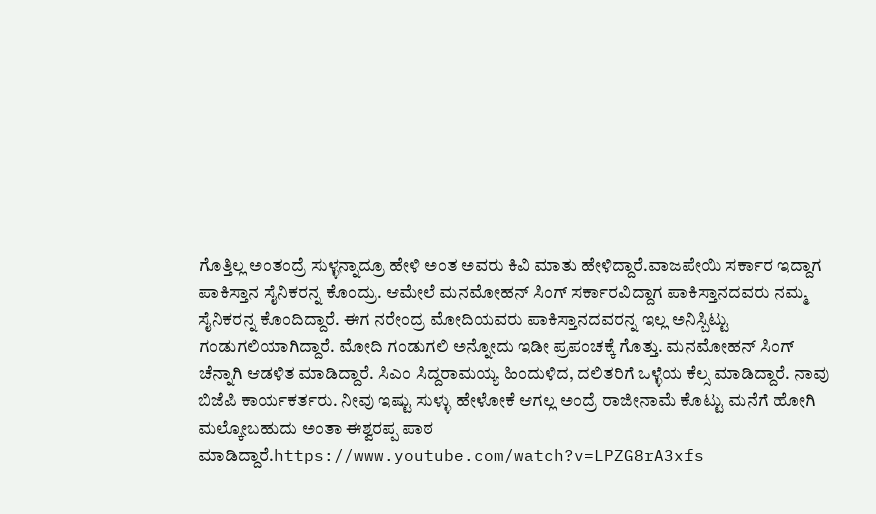ಗೊತ್ತಿಲ್ಲ ಅಂತಂದ್ರೆ ಸುಳ್ಳನ್ನಾದ್ರೂ ಹೇಳಿ ಅಂತ ಅವರು ಕಿವಿ ಮಾತು ಹೇಳಿದ್ದಾರೆ.ವಾಜಪೇಯಿ ಸರ್ಕಾರ ಇದ್ದಾಗ ಪಾಕಿಸ್ತಾನ ಸೈನಿಕರನ್ನ ಕೊಂದ್ರು. ಆಮೇಲೆ ಮನಮೋಹನ್ ಸಿಂಗ್ ಸರ್ಕಾರವಿದ್ದಾಗ ಪಾಕಿಸ್ತಾನದವರು ನಮ್ಮ ಸೈನಿಕರನ್ನ ಕೊಂದಿದ್ದಾರೆ. ಈಗ ನರೇಂದ್ರ ಮೋದಿಯವರು ಪಾಕಿಸ್ತಾನದವರನ್ನ ಇಲ್ಲ ಅನಿಸ್ಬಿಟ್ಟು ಗಂಡುಗಲಿಯಾಗಿದ್ದಾರೆ. ಮೋದಿ ಗಂಡುಗಲಿ ಅನ್ನೋದು ಇಡೀ ಪ್ರಪಂಚಕ್ಕೆ ಗೊತ್ತು. ಮನಮೋಹನ್ ಸಿಂಗ್ ಚೆನ್ನಾಗಿ ಆಡಳಿತ ಮಾಡಿದ್ದಾರೆ. ಸಿಎಂ ಸಿದ್ದರಾಮಯ್ಯ ಹಿಂದುಳಿದ, ದಲಿತರಿಗೆ ಒಳ್ಳೆಯ ಕೆಲ್ಸ ಮಾಡಿದ್ದಾರೆ. ನಾವು ಬಿಜೆಪಿ ಕಾರ್ಯಕರ್ತರು. ನೀವು ಇಷ್ಟು ಸುಳ್ಳು ಹೇಳೋಕೆ ಆಗಲ್ಲ ಅಂದ್ರೆ ರಾಜೀನಾಮೆ ಕೊಟ್ಟು ಮನೆಗೆ ಹೋಗಿ ಮಲ್ಕೋಬಹುದು ಅಂತಾ ಈಶ್ವರಪ್ಪ ಪಾಠ ಮಾಡಿದ್ದಾರೆ.https://www.youtube.com/watch?v=LPZG8rA3xfs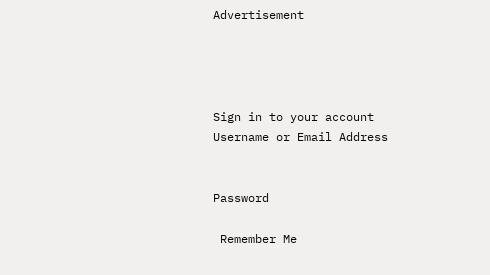Advertisement




Sign in to your account
Username or Email Address


Password

 Remember Me